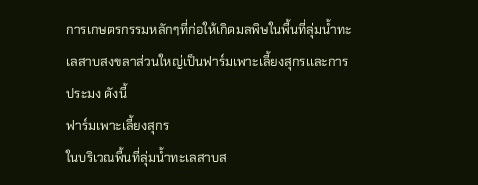การเกษตรกรรมหลักๆที่ก่อให้เกิดมลพิษในพื้นที่ลุ่มน้ำทะเลสาบสงขลาส่วนใหญ่เป็นฟาร์มเพาะเลี้ยงสุกรเเละการประมง ดังนี้
ฟาร์มเพาะเลี้ยงสุกร
ในบริเวณพื้นที่ลุ่มน้ำทะเลสาบส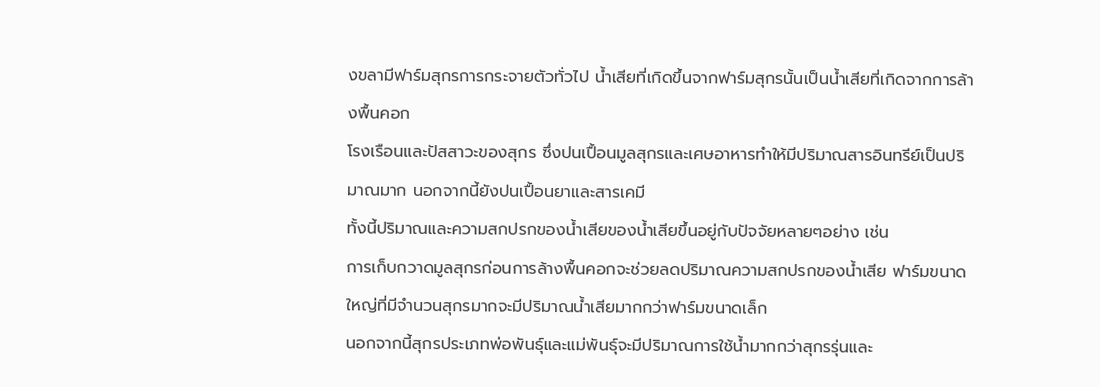งขลามีฟาร์มสุกรการกระจายตัวทั่วไป น้ำเสียที่เกิดขึ้นจากฟาร์มสุกรนั้นเป็นน้ำเสียที่เกิดจากการล้างพื้นคอก
โรงเรือนและปัสสาวะของสุกร ซึ่งปนเปื้อนมูลสุกรและเศษอาหารทำให้มีปริมาณสารอินทรีย์เป็นปริมาณมาก นอกจากนี้ยังปนเปื้อนยาและสารเคมี
ทั้งนี้ปริมาณและความสกปรกของน้ำเสียของน้ำเสียขึ้นอยู่กับปัจจัยหลายๆอย่าง เช่น
การเก็บกวาดมูลสุกรก่อนการล้างพื้นคอกจะช่วยลดปริมาณความสกปรกของน้ำเสีย ฟาร์มขนาดใหญ่ที่มีจำนวนสุกรมากจะมีปริมาณน้ำเสียมากกว่าฟาร์มขนาดเล็ก
นอกจากนี้สุกรประเภทพ่อพันธุ์และแม่พันธุ์จะมีปริมาณการใช้น้ำมากกว่าสุกรรุ่นและ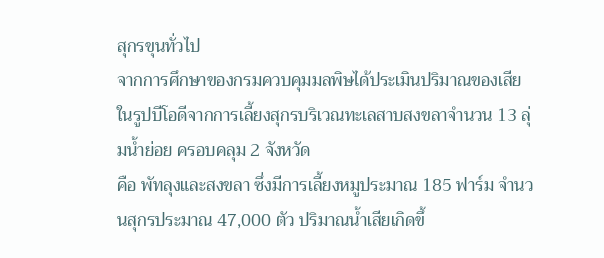สุกรขุนทั่วไป
จากการศึกษาของกรมควบคุมมลพิษได้ประเมินปริมาณของเสียในรูปบีโอดีจากการเลี้ยงสุกรบริเวณทะเลสาบสงขลาจำนวน 13 ลุ่มน้ำย่อย ครอบคลุม 2 จังหวัด
คือ พัทลุงและสงขลา ซึ่งมีการเลี้ยงหมูประมาณ 185 ฟาร์ม จำนวนสุกรประมาณ 47,000 ตัว ปริมาณน้ำเสียเกิดขึ้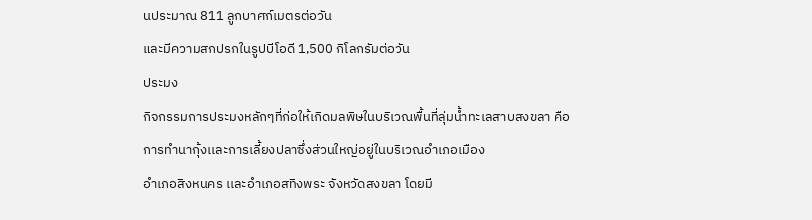นประมาณ 811 ลูกบาศก์เมตรต่อวัน
และมีความสกปรกในรูปบีโอดี 1,500 กิโลกรัมต่อวัน
ประมง
กิจกรรมการประมงหลักๆที่ก่อให้เกิดมลพิษในบริเวณพื้นที่ลุ่มน้ำทะเลสาบสงขลา คือ การทำนากุ้งเเละการเลี้ยงปลาซึ่งส่วนใหญ่อยู่ในบริเวณอำเภอเมือง
อำเภอสิงหนคร เเละอำเภอสทิงพระ จังหวัดสงขลา โดยมี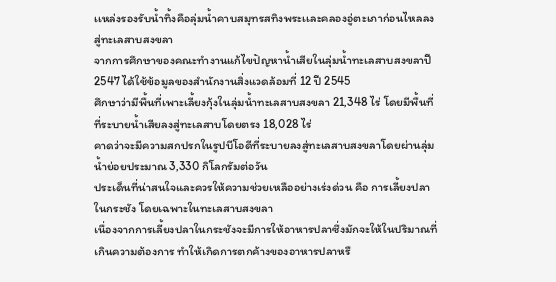เเหล่งรองรับน้ำทิ้งคือลุ่มน้ำคาบสมุทรสทิงพระเเละคลองอู่ตะเภาก่อนไหลลงสู่ทะเลสาบสงขลา
จากการศึกษาของคณะทำงานแก้ไขปัญหาน้ำเสียในลุ่มน้ำทะเลสาบสงขลาปี 2547 ได้ใช้ข้อมูลของสำนักงานสิ่งแวดล้อมที่ 12 ปี 2545
ศึกษาว่ามีพื้นที่เพาะเลี้ยงกุ้งในลุ่มน้ำทะเลสาบสงขลา 21,348 ไร่ โดยมีพื้นที่ที่ระบายน้ำเสียลงสู่ทะเลสาบโดยตรง 18,028 ไร่
คาดว่าจะมีความสกปรกในรูปบีโอดีที่ระบายลงสู่ทะเลสาบสงขลาโดยผ่านลุ่มน้ำย่อยประมาณ 3,330 กิโลกรัมต่อวัน
ประเด็นที่น่าสนใจและควรให้ความช่วยเหลืออย่างเร่งด่วน คือ การเลี้ยงปลาในกระชัง โดยเฉพาะในทะเลสาบสงขลา
เนื่องจากการเลี้ยงปลาในกระชังจะมีการให้อาหารปลาซึ่งมักจะให้ในปริมาณที่เกินความต้องการ ทำให้เกิดการตกค้างของอาหารปลาหรื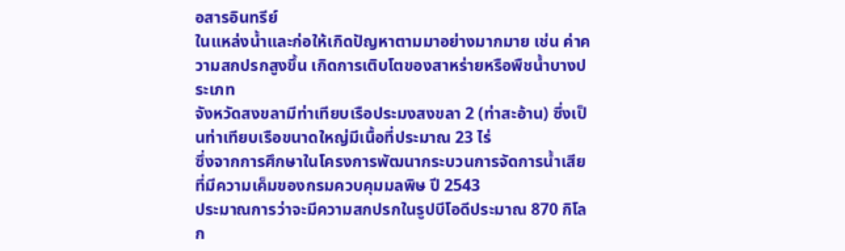อสารอินทรีย์
ในแหล่งน้ำและก่อให้เกิดปัญหาตามมาอย่างมากมาย เช่น ค่าความสกปรกสูงขึ้น เกิดการเติบโตของสาหร่ายหรือพืชน้ำบางประเภท
จังหวัดสงขลามีท่าเทียบเรือประมงสงขลา 2 (ท่าสะอ้าน) ซึ่งเป็นท่าเทียบเรือขนาดใหญ่มีเนื้อที่ประมาณ 23 ไร่
ซึ่งจากการศึกษาในโครงการพัฒนากระบวนการจัดการน้ำเสียที่มีความเค็มของกรมควบคุมมลพิษ ปี 2543
ประมาณการว่าจะมีความสกปรกในรูปบีโอดีประมาณ 870 กิโลก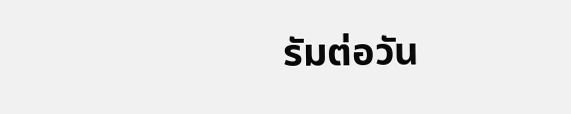รัมต่อวัน